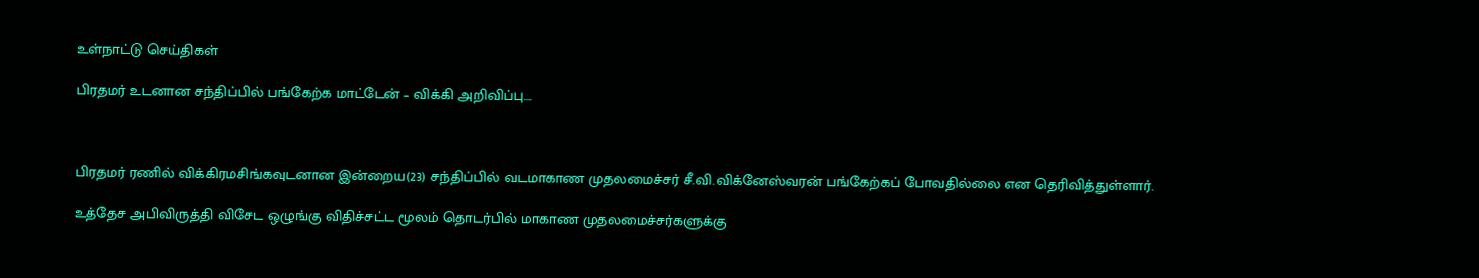உள்நாட்டு செய்திகள்

பிரதமர் உடனான சந்திப்பில் பங்கேற்க மாட்டேன் – விக்கி அறிவிப்பு….



பிரதமர் ரணில் விக்கிரமசிங்கவுடனான இன்றைய(23) சந்திப்பில் வடமாகாண முதலமைச்சர் சீ.வி.விக்னேஸ்வரன் பங்கேற்கப் போவதில்லை என தெரிவித்துள்ளார்.

உத்தேச அபிவிருத்தி விசேட ஒழுங்கு விதிச்சட்ட மூலம் தொடர்பில் மாகாண முதலமைச்சர்களுக்கு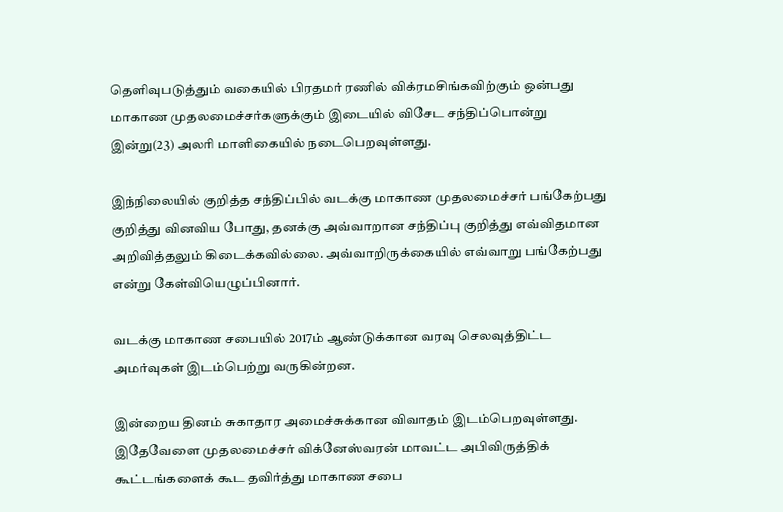தெளிவுபடுத்தும் வகையில் பிரதமர் ரணில் விக்ரமசிங்கவிற்கும் ஒன்பது மாகாண முதலமைச்சர்களுக்கும் இடையில் விசேட சந்திப்பொன்று இன்று(23) அலரி மாளிகையில் நடைபெறவுள்ளது.

இந்நிலையில் குறித்த சந்திப்பில் வடக்கு மாகாண முதலமைச்சர் பங்கேற்பது குறித்து வினவிய போது, தனக்கு அவ்வாறான சந்திப்பு குறித்து எவ்விதமான அறிவித்தலும் கிடைக்கவில்லை. அவ்வாறிருக்கையில் எவ்வாறு பங்கேற்பது என்று கேள்வியெழுப்பினார்.

வடக்கு மாகாண சபையில் 2017ம் ஆண்டுக்கான வரவு செலவுத்திட்ட அமர்வுகள் இடம்பெற்று வருகின்றன.

இன்றைய தினம் சுகாதார அமைச்சுக்கான விவாதம் இடம்பெறவுள்ளது. இதேவேளை முதலமைச்சர் விக்னேஸ்வரன் மாவட்ட அபிவிருத்திக் கூட்டங்களைக் கூட தவிர்த்து மாகாண சபை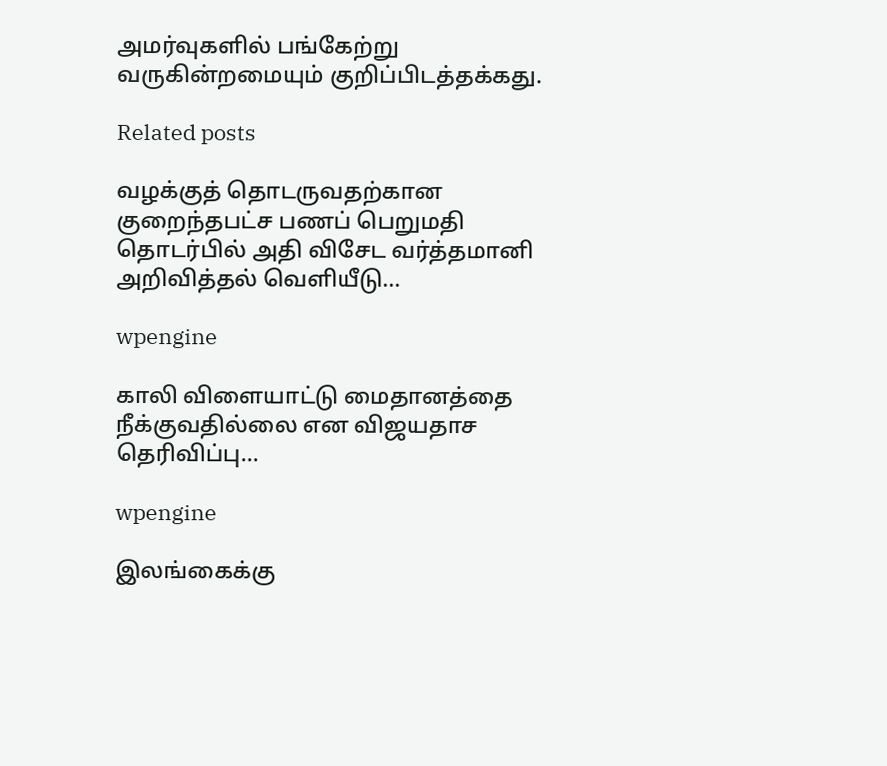அமர்வுகளில் பங்கேற்று வருகின்றமையும் குறிப்பிடத்தக்கது.

Related posts

வழக்குத் தொடருவதற்கான குறைந்தபட்ச பணப் பெறுமதி தொடர்பில் அதி விசேட வர்த்தமானி அறிவித்தல் வெளியீடு…

wpengine

காலி விளையாட்டு மைதானத்தை நீக்குவதில்லை என விஜயதாச தெரிவிப்பு…

wpengine

இலங்கைக்கு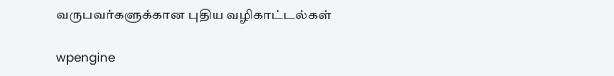வருபவர்களுக்கான புதிய வழிகாட்டல்கள்

wpengine